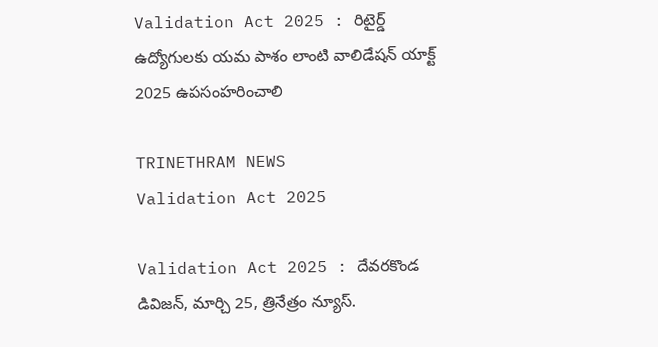Validation Act 2025 : రిటైర్డ్ ఉద్యోగులకు యమ పాశం లాంటి వాలిడేషన్ యాక్ట్ 2025 ఉపసంహరించాలి

TRINETHRAM NEWS
Validation Act 2025

Validation Act 2025 : దేవరకొండ డివిజన్, మార్చి 25, త్రినేత్రం న్యూస్.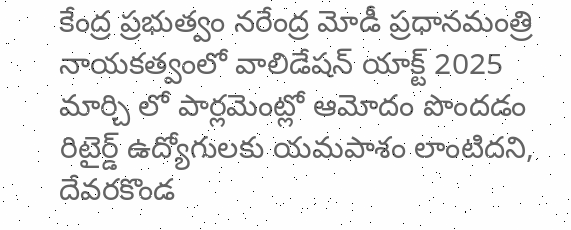కేంద్ర ప్రభుత్వం నరేంద్ర మోడీ ప్రధానమంత్రి నాయకత్వంలో వాలిడేషన్ యాక్ట్ 2025 మార్చి లో పార్లమెంట్లో ఆమోదం పొందడం రిటైర్డ్ ఉద్యోగులకు యమపాశం లాంటిదని, దేవరకొండ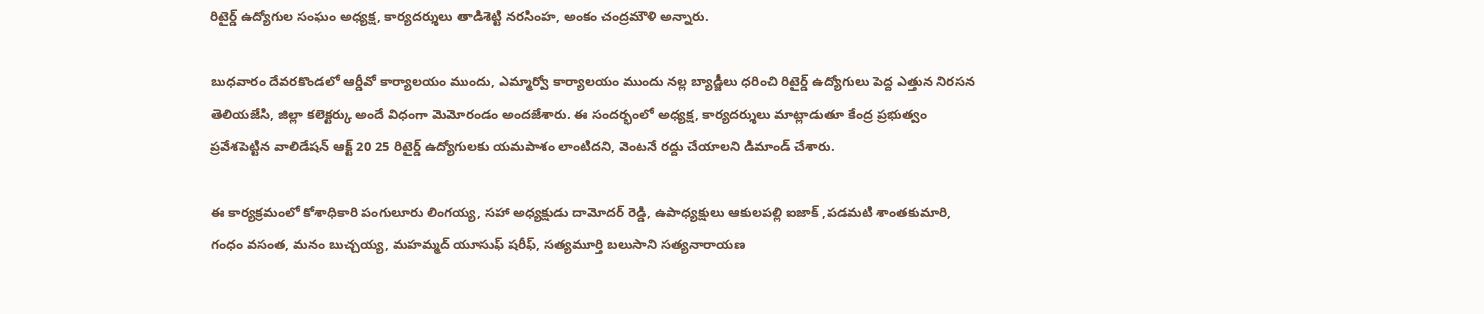రిటైర్డ్ ఉద్యోగుల సంఘం అధ్యక్ష, కార్యదర్శులు తాడిశెట్టి నరసింహ, అంకం చంద్రమౌళి అన్నారు.

బుధవారం దేవరకొండలో ఆర్డీవో కార్యాలయం ముందు, ఎమ్మార్వో కార్యాలయం ముందు నల్ల బ్యాడ్జీలు ధరించి రిటైర్డ్ ఉద్యోగులు పెద్ద ఎత్తున నిరసన తెలియజేసి, జిల్లా కలెక్టర్కు అందే విధంగా మెమోరండం అందజేశారు. ఈ సందర్భంలో అధ్యక్ష, కార్యదర్శులు మాట్లాడుతూ కేంద్ర ప్రభుత్వం ప్రవేశపెట్టిన వాలిడేషన్ ఆక్ట్ 20 25 రిటైర్డ్ ఉద్యోగులకు యమపాశం లాంటిదని, వెంటనే రద్దు చేయాలని డిమాండ్ చేశారు.

ఈ కార్యక్రమంలో కోశాధికారి పంగులూరు లింగయ్య, సహా అధ్యక్షుడు దామోదర్ రెడ్డి, ఉపాధ్యక్షులు ఆకులపల్లి ఐజాక్ ,పడమటి శాంతకుమారి, గంధం వసంత, మనం బుచ్చయ్య, మహమ్మద్ యూసుఫ్ షరీఫ్, సత్యమూర్తి బలుసాని సత్యనారాయణ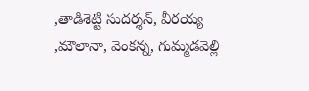,తాడిశెట్టి సుదర్శన్, వీరయ్య ,మౌలానా, వెంకన్న, గుమ్మడవెల్లి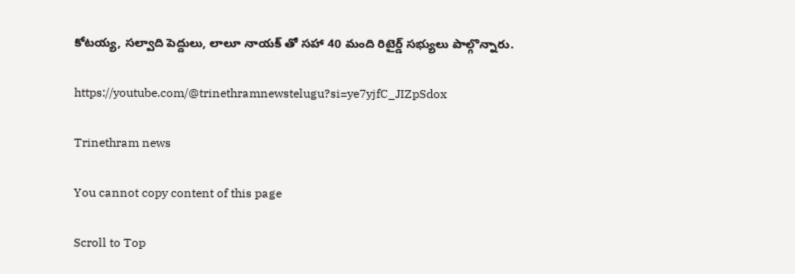కోటయ్య, సల్వాది పెద్దులు, లాలూ నాయక్ తో సహా 40 మంది రిటైర్డ్ సభ్యులు పాల్గొన్నారు.

https://youtube.com/@trinethramnewstelugu?si=ye7yjfC_JIZpSdox

Trinethram news

You cannot copy content of this page

Scroll to Top